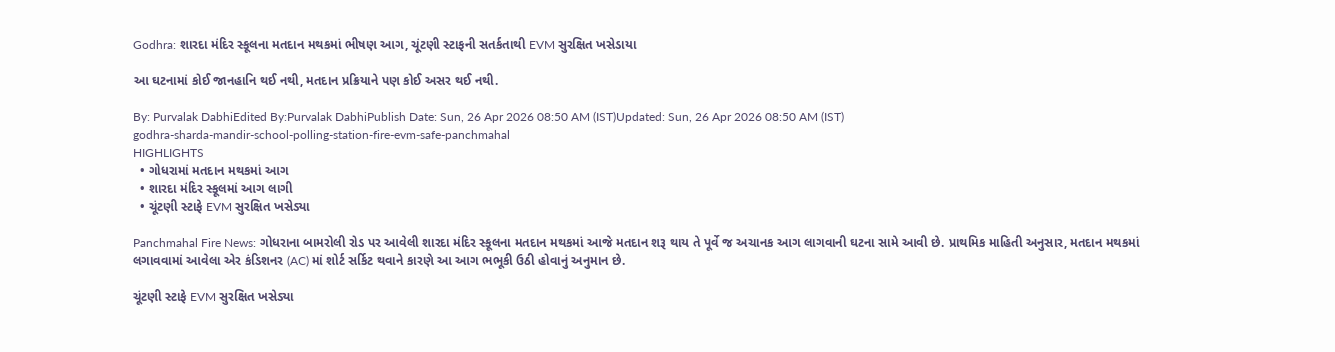Godhra: શારદા મંદિર સ્કૂલના મતદાન મથકમાં ભીષણ આગ, ચૂંટણી સ્ટાફની સતર્કતાથી EVM સુરક્ષિત ખસેડાયા

આ ઘટનામાં કોઈ જાનહાનિ થઈ નથી, મતદાન પ્રક્રિયાને પણ કોઈ અસર થઈ નથી.

By: Purvalak DabhiEdited By:Purvalak DabhiPublish Date: Sun, 26 Apr 2026 08:50 AM (IST)Updated: Sun, 26 Apr 2026 08:50 AM (IST)
godhra-sharda-mandir-school-polling-station-fire-evm-safe-panchmahal
HIGHLIGHTS
  • ગોધરામાં મતદાન મથકમાં આગ
  • શારદા મંદિર સ્કૂલમાં આગ લાગી
  • ચૂંટણી સ્ટાફે EVM સુરક્ષિત ખસેડ્યા

Panchmahal Fire News: ગોધરાના બામરોલી રોડ પર આવેલી શારદા મંદિર સ્કૂલના મતદાન મથકમાં આજે મતદાન શરૂ થાય તે પૂર્વે જ અચાનક આગ લાગવાની ઘટના સામે આવી છે. પ્રાથમિક માહિતી અનુસાર, મતદાન મથકમાં લગાવવામાં આવેલા એર કંડિશનર (AC) માં શોર્ટ સર્કિટ થવાને કારણે આ આગ ભભૂકી ઉઠી હોવાનું અનુમાન છે.

ચૂંટણી સ્ટાફે EVM સુરક્ષિત ખસેડ્યા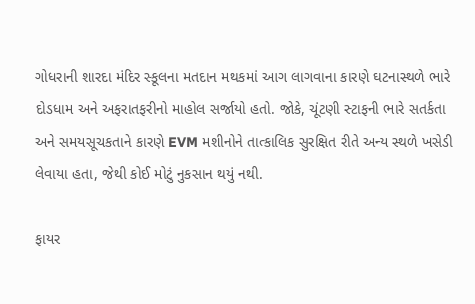ગોધરાની શારદા મંદિર સ્કૂલના મતદાન મથકમાં આગ લાગવાના કારણે ઘટનાસ્થળે ભારે દોડધામ અને અફરાતફરીનો માહોલ સર્જાયો હતો. જોકે, ચૂંટણી સ્ટાફની ભારે સતર્કતા અને સમયસૂચકતાને કારણે EVM મશીનોને તાત્કાલિક સુરક્ષિત રીતે અન્ય સ્થળે ખસેડી લેવાયા હતા, જેથી કોઈ મોટું નુકસાન થયું નથી.

ફાયર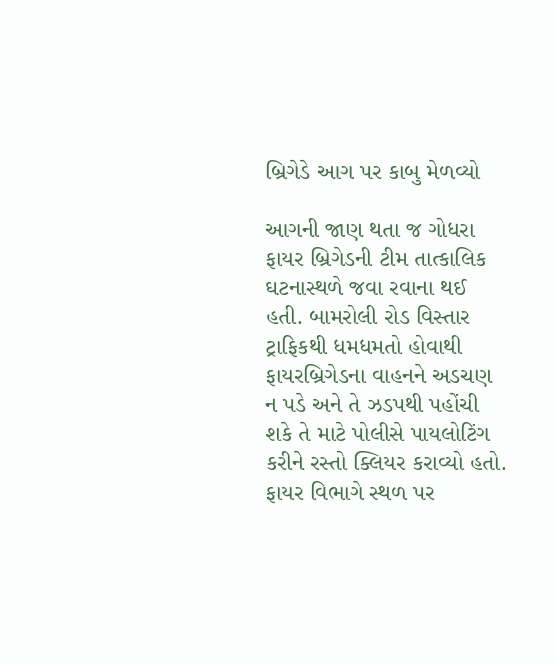બ્રિગેડે આગ પર કાબુ મેળવ્યો

આગની જાણ થતા જ ગોધરા ફાયર બ્રિગેડની ટીમ તાત્કાલિક ઘટનાસ્થળે જવા રવાના થઈ હતી. બામરોલી રોડ વિસ્તાર ટ્રાફિકથી ધમધમતો હોવાથી ફાયરબ્રિગેડના વાહનને અડચણ ન પડે અને તે ઝડપથી પહોંચી શકે તે માટે પોલીસે પાયલોટિંગ કરીને રસ્તો ક્લિયર કરાવ્યો હતો. ફાયર વિભાગે સ્થળ પર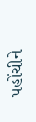પહોંચીને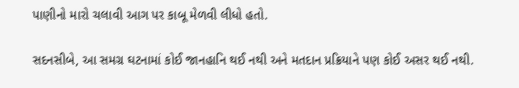પાણીનો મારો ચલાવી આગ પર કાબૂ મેળવી લીધો હતો.

સદનસીબે, આ સમગ્ર ઘટનામાં કોઈ જાનહાનિ થઈ નથી અને મતદાન પ્રક્રિયાને પણ કોઈ અસર થઈ નથી.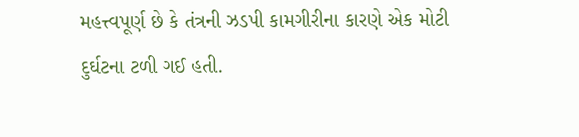મહત્ત્વપૂર્ણ છે કે તંત્રની ઝડપી કામગીરીના કારણે એક મોટી દુર્ઘટના ટળી ગઈ હતી.